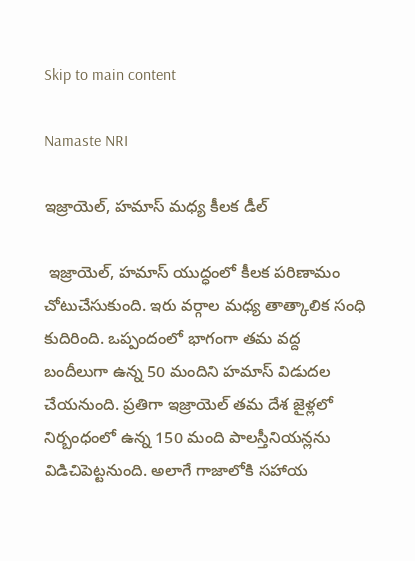Skip to main content

Namaste NRI

ఇజ్రాయెల్‌, హమాస్‌ మధ్య కీలక డీల్‌

 ఇజ్రాయెల్‌, హమాస్‌ యుద్ధంలో కీలక పరిణామం చోటుచేసుకుంది. ఇరు వర్గాల మధ్య తాత్కాలిక సంధి కుదిరింది. ఒప్పందంలో భాగంగా తమ వద్ద బందీలుగా ఉన్న 50 మందిని హమాస్‌ విడుదల చేయనుంది. ప్రతిగా ఇజ్రాయెల్‌ తమ దేశ జైళ్లలో నిర్బంధంలో ఉన్న 150 మంది పాలస్తీనియన్లను విడిచిపెట్టనుంది. అలాగే గాజాలోకి సహాయ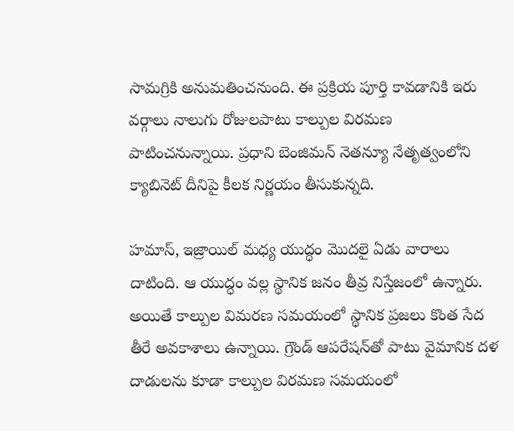సామగ్రికి అనుమతించనుంది. ఈ ప్రక్రియ పూర్తి కావడానికి ఇరు వర్గాలు నాలుగు రోజులపాటు కాల్పుల విరమణ పాటించనున్నాయి. ప్ర‌ధాని బెంజిమ‌న్ నెత‌న్యూ నేతృత్వంలోని క్యాబినెట్ దీనిపై కీల‌క నిర్ణ‌యం తీసుకున్న‌ది.

హ‌మాస్‌, ఇజ్రాయిల్ మ‌ధ్య యుద్ధం మొద‌లై ఏడు వారాలు దాటింది. ఆ యుద్ధం వ‌ల్ల స్థానిక జ‌నం తీవ్ర నిస్తేజంలో ఉన్నారు. అయితే కాల్పుల విమ‌ర‌ణ స‌మ‌యంలో స్థానిక ప్ర‌జ‌లు కొంత సేద తీరే అవ‌కాశాలు ఉన్నాయి. గ్రౌండ్ ఆప‌రేష‌న్‌తో పాటు వైమానిక ద‌ళ దాడుల‌ను కూడా కాల్పుల విర‌మ‌ణ స‌మ‌యంలో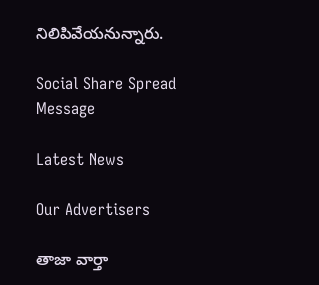నిలిపివేయ‌నున్నారు.

Social Share Spread Message

Latest News

Our Advertisers

తాజా వార్తా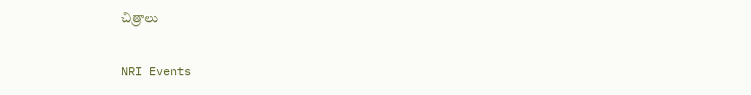చిత్రాలు

NRI Events